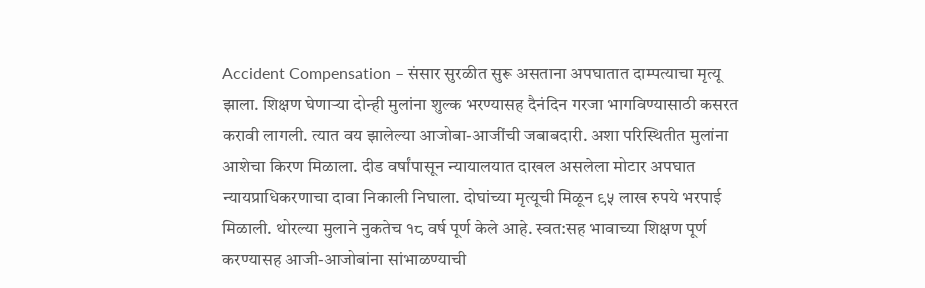Accident Compensation – संसार सुरळीत सुरू असताना अपघातात दाम्पत्याचा मृत्यू झाला. शिक्षण घेणाऱ्या दोन्ही मुलांना शुल्क भरण्यासह दैनंदिन गरजा भागविण्यासाठी कसरत करावी लागली. त्यात वय झालेल्या आजोबा-आजींची जबाबदारी. अशा परिस्थितीत मुलांना आशेचा किरण मिळाला. दीड वर्षांपासून न्यायालयात दाखल असलेला मोटार अपघात न्यायप्राधिकरणाचा दावा निकाली निघाला. दोघांच्या मृत्यूची मिळून ९५ लाख रुपये भरपाई मिळाली. थोरल्या मुलाने नुकतेच १८ वर्ष पूर्ण केले आहे. स्वत:सह भावाच्या शिक्षण पूर्ण करण्यासह आजी-आजोबांना सांभाळण्याची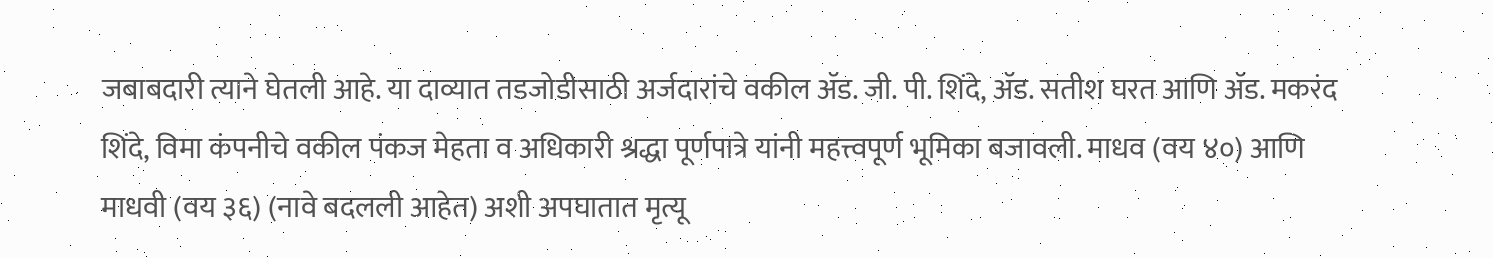जबाबदारी त्याने घेतली आहे. या दाव्यात तडजोडीसाठी अर्जदारांचे वकील ॲड. जी. पी. शिंदे, ॲड. सतीश घरत आणि ॲड. मकरंद शिंदे, विमा कंपनीचे वकील पंकज मेहता व अधिकारी श्रद्धा पूर्णपात्रे यांनी महत्त्वपूर्ण भूमिका बजावली. माधव (वय ४०) आणि माधवी (वय ३६) (नावे बदलली आहेत) अशी अपघातात मृत्यू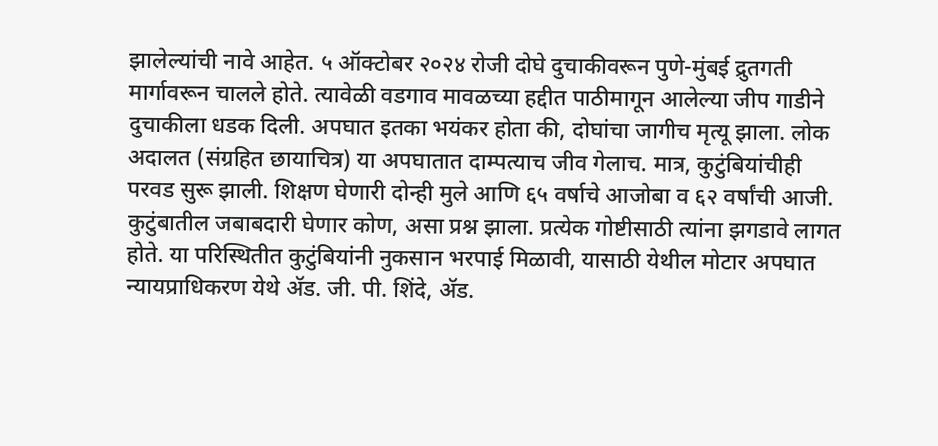झालेल्यांची नावे आहेत. ५ ऑक्टोबर २०२४ रोजी दोघे दुचाकीवरून पुणे-मुंबई द्रुतगती मार्गावरून चालले होते. त्यावेळी वडगाव मावळच्या हद्दीत पाठीमागून आलेल्या जीप गाडीने दुचाकीला धडक दिली. अपघात इतका भयंकर होता की, दोघांचा जागीच मृत्यू झाला. लोक अदालत (संग्रहित छायाचित्र) या अपघातात दाम्पत्याच जीव गेलाच. मात्र, कुटुंबियांचीही परवड सुरू झाली. शिक्षण घेणारी दोन्ही मुले आणि ६५ वर्षाचे आजोबा व ६२ वर्षांची आजी. कुटुंबातील जबाबदारी घेणार कोण, असा प्रश्न झाला. प्रत्येक गोष्टीसाठी त्यांना झगडावे लागत होते. या परिस्थितीत कुटुंबियांनी नुकसान भरपाई मिळावी, यासाठी येथील मोटार अपघात न्यायप्राधिकरण येथे ॲड. जी. पी. शिंदे, ॲड.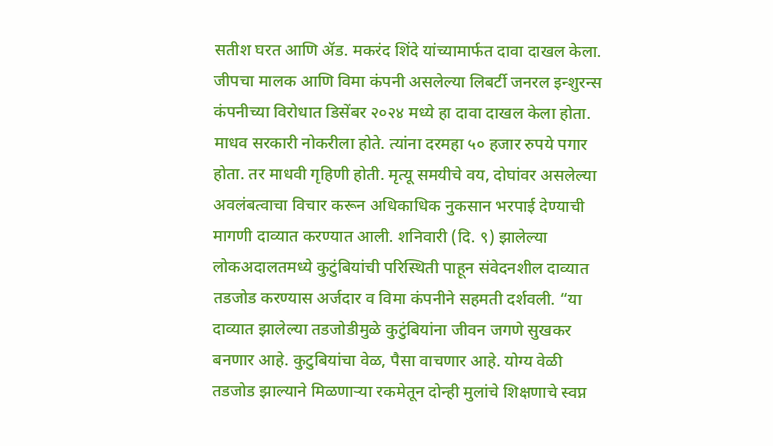सतीश घरत आणि ॲड. मकरंद शिंदे यांच्यामार्फत दावा दाखल केला. जीपचा मालक आणि विमा कंपनी असलेल्या लिबर्टी जनरल इन्शुरन्स कंपनीच्या विरोधात डिसेंबर २०२४ मध्ये हा दावा दाखल केला होता. माधव सरकारी नोकरीला होते. त्यांना दरमहा ५० हजार रुपये पगार होता. तर माधवी गृहिणी होती. मृत्यू समयीचे वय, दोघांवर असलेल्या अवलंबत्वाचा विचार करून अधिकाधिक नुकसान भरपाई देण्याची मागणी दाव्यात करण्यात आली. शनिवारी (दि. ९) झालेल्या लोकअदालतमध्ये कुटुंबियांची परिस्थिती पाहून संवेदनशील दाव्यात तडजोड करण्यास अर्जदार व विमा कंपनीने सहमती दर्शवली. “या दाव्यात झालेल्या तडजोडीमुळे कुटुंबियांना जीवन जगणे सुखकर बनणार आहे. कुटुबियांचा वेळ, पैसा वाचणार आहे. योग्य वेळी तडजोड झाल्याने मिळणाऱ्या रकमेतून दोन्ही मुलांचे शिक्षणाचे स्वप्न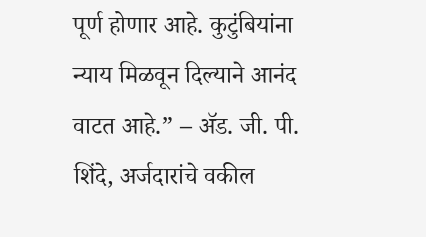पूर्ण होणार आहे. कुटुंबियांना न्याय मिळवून दिल्याने आनंद वाटत आहे.” – ॲड. जी. पी. शिंदे, अर्जदारांचे वकील